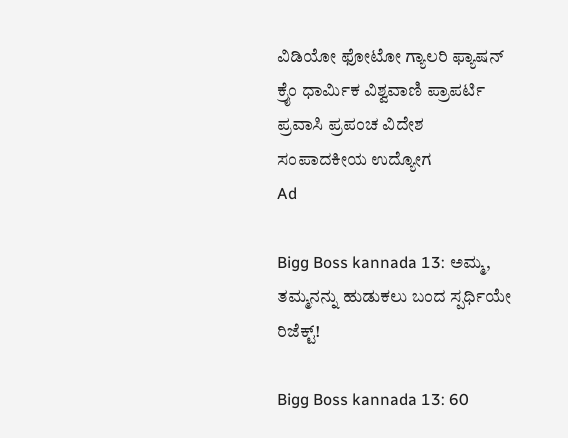ವಿಡಿಯೋ ಫೋಟೋ ಗ್ಯಾಲರಿ ಫ್ಯಾಷನ್ ಕ್ರೈಂ ಧಾರ್ಮಿಕ ವಿಶ್ವವಾಣಿ ಪ್ರಾಪರ್ಟಿ ಪ್ರವಾಸಿ ಪ್ರಪಂಚ ವಿದೇಶ ಸಂಪಾದಕೀಯ ಉದ್ಯೋಗ
Ad

Bigg Boss kannada 13: ಅಮ್ಮ, ತಮ್ಮನನ್ನು ಹುಡುಕಲು ಬಂದ ಸ್ಪರ್ಧಿಯೇ ರಿಜೆಕ್ಟ್‌!

Bigg Boss kannada 13: 60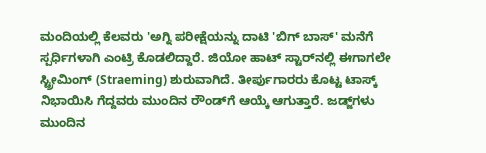ಮಂದಿಯಲ್ಲಿ ಕೆಲವರು 'ಅಗ್ನಿ ಪರೀಕ್ಷೆಯನ್ನು ದಾಟಿ 'ಬಿಗ್ ಬಾಸ್' ಮನೆಗೆ ಸ್ಪರ್ಧಿಗಳಾಗಿ ಎಂಟ್ರಿ ಕೊಡಲಿದ್ದಾರೆ. ಜಿಯೋ ಹಾಟ್‌ ಸ್ಟಾರ್‌ನಲ್ಲಿ ಈಗಾಗಲೇ ಸ್ಟ್ರೀಮಿಂಗ್‌ (Straeming) ಶುರುವಾಗಿದೆ. ತೀರ್ಪುಗಾರರು ಕೊಟ್ಟ ಟಾಸ್ಕ್‌ ನಿಭಾಯಿಸಿ ಗೆದ್ದವರು ಮುಂದಿನ ರೌಂಡ್‌ಗೆ ಆಯ್ಕೆ ಆಗುತ್ತಾರೆ. ಜಡ್ಜ್‌ಗಳು ಮುಂದಿನ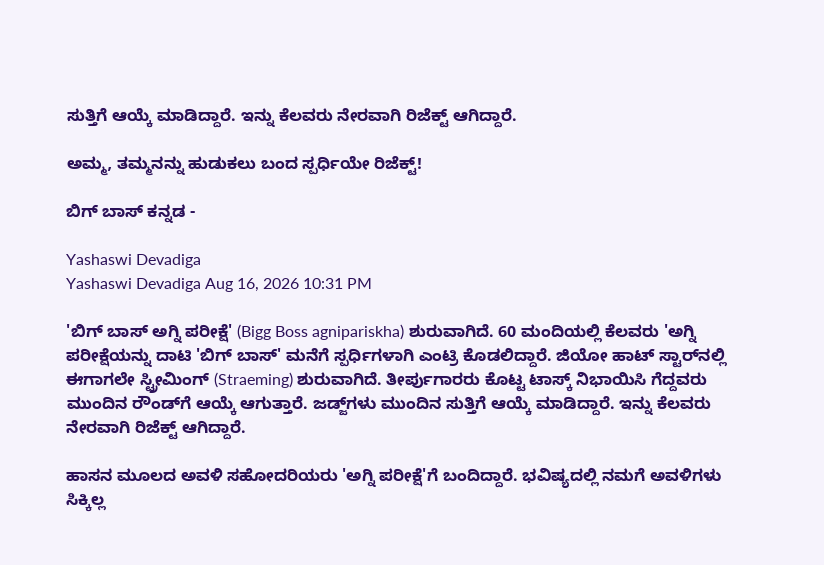ಸುತ್ತಿಗೆ ಆಯ್ಕೆ ಮಾಡಿದ್ದಾರೆ. ಇನ್ನು ಕೆಲವರು ನೇರವಾಗಿ ರಿಜೆಕ್ಟ್ ಆಗಿದ್ದಾರೆ.

ಅಮ್ಮ, ತಮ್ಮನನ್ನು ಹುಡುಕಲು ಬಂದ ಸ್ಪರ್ಧಿಯೇ ರಿಜೆಕ್ಟ್‌!

ಬಿಗ್‌ ಬಾಸ್‌ ಕನ್ನಡ -

Yashaswi Devadiga
Yashaswi Devadiga Aug 16, 2026 10:31 PM

'ಬಿಗ್ ಬಾಸ್ ಅಗ್ನಿ ಪರೀಕ್ಷೆ' (Bigg Boss agnipariskha) ಶುರುವಾಗಿದೆ. 60 ಮಂದಿಯಲ್ಲಿ ಕೆಲವರು 'ಅಗ್ನಿ ಪರೀಕ್ಷೆಯನ್ನು ದಾಟಿ 'ಬಿಗ್ ಬಾಸ್' ಮನೆಗೆ ಸ್ಪರ್ಧಿಗಳಾಗಿ ಎಂಟ್ರಿ ಕೊಡಲಿದ್ದಾರೆ. ಜಿಯೋ ಹಾಟ್‌ ಸ್ಟಾರ್‌ನಲ್ಲಿ ಈಗಾಗಲೇ ಸ್ಟ್ರೀಮಿಂಗ್‌ (Straeming) ಶುರುವಾಗಿದೆ. ತೀರ್ಪುಗಾರರು ಕೊಟ್ಟ ಟಾಸ್ಕ್‌ ನಿಭಾಯಿಸಿ ಗೆದ್ದವರು ಮುಂದಿನ ರೌಂಡ್‌ಗೆ ಆಯ್ಕೆ ಆಗುತ್ತಾರೆ. ಜಡ್ಜ್‌ಗಳು ಮುಂದಿನ ಸುತ್ತಿಗೆ ಆಯ್ಕೆ ಮಾಡಿದ್ದಾರೆ. ಇನ್ನು ಕೆಲವರು ನೇರವಾಗಿ ರಿಜೆಕ್ಟ್ ಆಗಿದ್ದಾರೆ.

ಹಾಸನ ಮೂಲದ ಅವಳಿ ಸಹೋದರಿಯರು 'ಅಗ್ನಿ ಪರೀಕ್ಷೆ'ಗೆ ಬಂದಿದ್ದಾರೆ. ಭವಿಷ್ಯದಲ್ಲಿ ನಮಗೆ ಅವಳಿಗಳು ಸಿಕ್ಕಿಲ್ಲ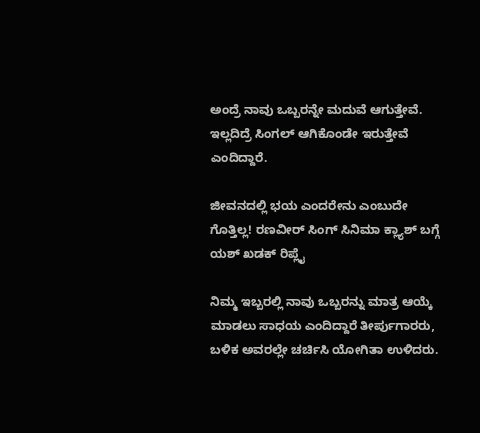ಅಂದ್ರೆ ನಾವು ಒಬ್ಬರನ್ನೇ ಮದುವೆ ಆಗುತ್ತೇವೆ. ಇಲ್ಲದಿದ್ರೆ ಸಿಂಗಲ್ ಆಗಿಕೊಂಡೇ ಇರುತ್ತೇವೆ ಎಂದಿದ್ದಾರೆ.

ಜೀವನದಲ್ಲಿ ಭಯ ಎಂದರೇನು ಎಂಬುದೇ ಗೊತ್ತಿಲ್ಲ! ರಣವೀರ್ ಸಿಂಗ್ ಸಿನಿಮಾ ಕ್ಲ್ಯಾಶ್‌ ಬಗ್ಗೆ ಯಶ್‌ ಖಡಕ್‌ ರಿಪ್ಲೈ

ನಿಮ್ಮ ಇಬ್ಬರಲ್ಲಿ ನಾವು ಒಬ್ಬರನ್ನು ಮಾತ್ರ ಆಯ್ಕೆ ಮಾಡಲು ಸಾಧಯ ಎಂದಿದ್ದಾರೆ ತೀರ್ಪುಗಾರರು, ಬಳಿಕ ಅವರಲ್ಲೇ ಚರ್ಚಿಸಿ ಯೋಗಿತಾ ಉಳಿದರು.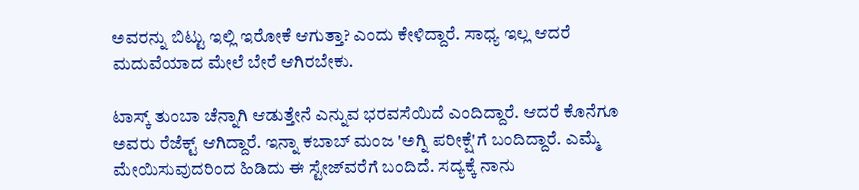ಅವರನ್ನು ಬಿಟ್ಟು ಇಲ್ಲಿ ಇರೋಕೆ ಆಗುತ್ತಾ? ಎಂದು ಕೇಳಿದ್ದಾರೆ. ಸಾಧ್ಯ ಇಲ್ಲ ಆದರೆ ಮದುವೆಯಾದ ಮೇಲೆ ಬೇರೆ ಆಗಿರಬೇಕು.

ಟಾಸ್ಕ್ ತುಂಬಾ ಚೆನ್ನಾಗಿ ಆಡುತ್ತೇನೆ ಎನ್ನುವ ಭರವಸೆಯಿದೆ ಎಂದಿದ್ದಾರೆ. ಆದರೆ ಕೊನೆಗೂ ಅವರು ರೆಜೆಕ್ಟ್‌ ಆಗಿದ್ದಾರೆ. ಇನ್ನಾ ಕಬಾಬ್ ಮಂಜ 'ಅಗ್ನಿ ಪರೀಕ್ಷೆ'ಗೆ ಬಂದಿದ್ದಾರೆ. ಎಮ್ಮೆ ಮೇಯಿಸುವುದರಿಂದ ಹಿಡಿದು ಈ ಸ್ಟೇಜ್‌ವರೆಗೆ ಬಂದಿದೆ. ಸದ್ಯಕ್ಕೆ ನಾನು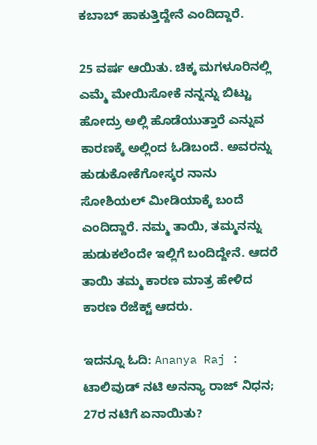ಕಬಾಬ್ ಹಾಕುತ್ತಿದ್ದೇನೆ ಎಂದಿದ್ದಾರೆ.

25 ವರ್ಷ ಆಯಿತು. ಚಿಕ್ಕ ಮಗಳೂರಿನಲ್ಲಿ ಎಮ್ಮೆ ಮೇಯಿಸೋಕೆ ನನ್ನನ್ನು ಬಿಟ್ಟು ಹೋದ್ರು ಅಲ್ಲಿ ಹೊಡೆಯುತ್ತಾರೆ ಎನ್ನುವ ಕಾರಣಕ್ಕೆ ಅಲ್ಲಿಂದ ಓಡಿಬಂದೆ. ಅವರನ್ನು ಹುಡುಕೋಕೆಗೋಸ್ಕರ ನಾನು ಸೋಶಿಯಲ್ ಮೀಡಿಯಾಕ್ಕೆ ಬಂದೆ ಎಂದಿದ್ದಾರೆ. ನಮ್ಮ ತಾಯಿ, ತಮ್ಮನನ್ನು ಹುಡುಕಲೆಂದೇ ಇಲ್ಲಿಗೆ ಬಂದಿದ್ದೇನೆ. ಆದರೆ ತಾಯಿ ತಮ್ಮ ಕಾರಣ ಮಾತ್ರ ಹೇಳಿದ ಕಾರಣ ರೆಜೆಕ್ಟ್‌ ಆದರು.

ಇದನ್ನೂ ಓದಿ: Ananya Raj : ಟಾಲಿವುಡ್‌ ನಟಿ ಅನನ್ಯಾ ರಾಜ್‌ ನಿಧನ; 27ರ ನಟಿಗೆ ಏನಾಯಿತು?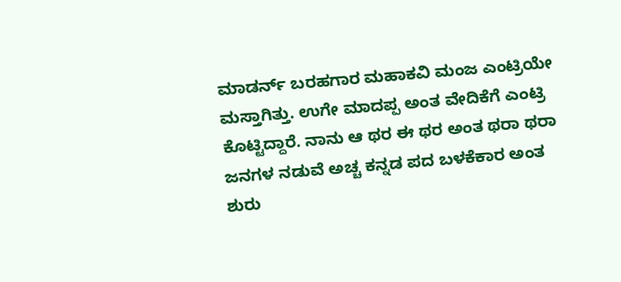ಮಾಡರ್ನ್‌ ಬರಹಗಾರ ಮಹಾಕವಿ ಮಂಜ ಎಂಟ್ರಿಯೇ ಮಸ್ತಾಗಿತ್ತು. ಉಗೇ ಮಾದಪ್ಪ ಅಂತ ವೇದಿಕೆಗೆ ಎಂಟ್ರಿ ಕೊಟ್ಟಿದ್ದಾರೆ. ನಾನು ಆ ಥರ ಈ ಥರ ಅಂತ ಥರಾ ಥರಾ ಜನಗಳ ನಡುವೆ ಅಚ್ಚ ಕನ್ನಡ ಪದ ಬಳಕೆಕಾರ ಅಂತ ಶುರು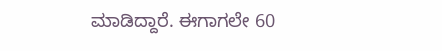ಮಾಡಿದ್ದಾರೆ. ಈಗಾಗಲೇ 60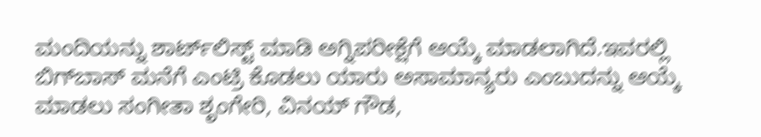ಮಂದಿಯನ್ನು ಶಾರ್ಟ್‌ಲಿಸ್ಟ್ ಮಾಡಿ ಅಗ್ನಿಪರೀಕ್ಷೆಗೆ ಆಯ್ಕೆ ಮಾಡಲಾಗಿದೆ.ಇವರಲ್ಲಿ ಬಿಗ್‌ಬಾಸ್ ಮನೆಗೆ ಎಂಟ್ರಿ ಕೊಡಲು ಯಾರು ಅಸಾಮಾನ್ಯರು ಎಂಬುದನ್ನು ಆಯ್ಕೆ ಮಾಡಲು ಸಂಗೀತಾ ಶೃಂಗೇರಿ, ವಿನಯ್ ಗೌಡ,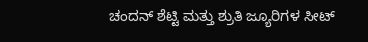ಚಂದನ್ ಶೆಟ್ಟಿ ಮತ್ತು ಶ್ರುತಿ ಜ್ಯೂರಿಗಳ ಸೀಟ್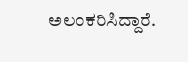ಅಲಂಕರಿಸಿದ್ದಾರೆ.